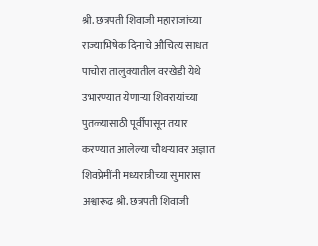श्री. छत्रपती शिवाजी महाराजांच्या राज्याभिषेक दिनाचे औचित्य साधत पाचोरा तालुक्यातील वरखेडी येथे उभारण्यात येणाऱ्या शिवरायांच्या पुतळ्यासाठी पूर्वीपासून तयार करण्यात आलेल्या चौथऱ्यावर अज्ञात शिवप्रेमींनी मध्यरात्रीच्या सुमारास अश्वारूढ श्री. छत्रपती शिवाजी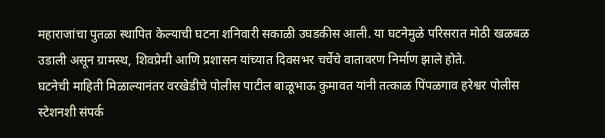महाराजांचा पुतळा स्थापित केल्याची घटना शनिवारी सकाळी उघडकीस आली. या घटनेमुळे परिसरात मोठी खळबळ उडाली असून ग्रामस्थ, शिवप्रेमी आणि प्रशासन यांच्यात दिवसभर चर्चेचे वातावरण निर्माण झाले होते.
घटनेची माहिती मिळाल्यानंतर वरखेडीचे पोलीस पाटील बाळूभाऊ कुमावत यांनी तत्काळ पिंपळगाव हरेश्वर पोलीस स्टेशनशी संपर्क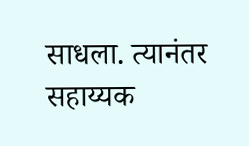साधला. त्यानंतर सहाय्यक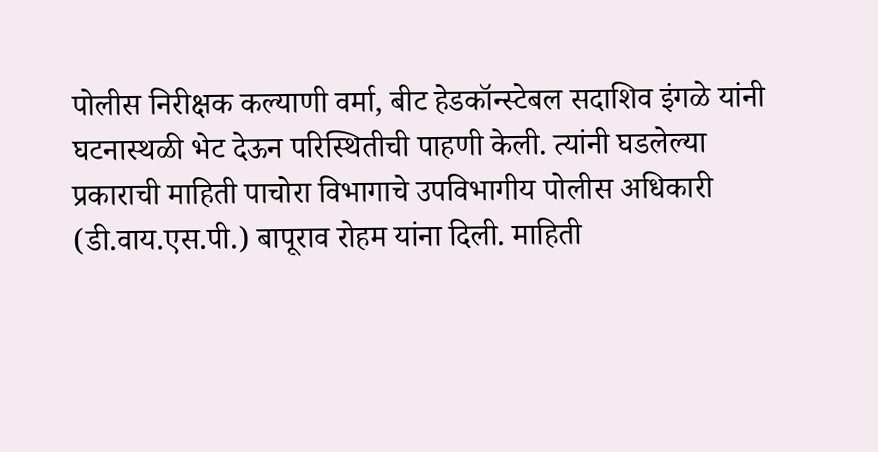पोलीस निरीक्षक कल्याणी वर्मा, बीट हेडकॉन्स्टेबल सदाशिव इंगळे यांनी घटनास्थळी भेट देऊन परिस्थितीची पाहणी केली. त्यांनी घडलेल्या प्रकाराची माहिती पाचोरा विभागाचे उपविभागीय पोलीस अधिकारी (डी.वाय.एस.पी.) बापूराव रोहम यांना दिली. माहिती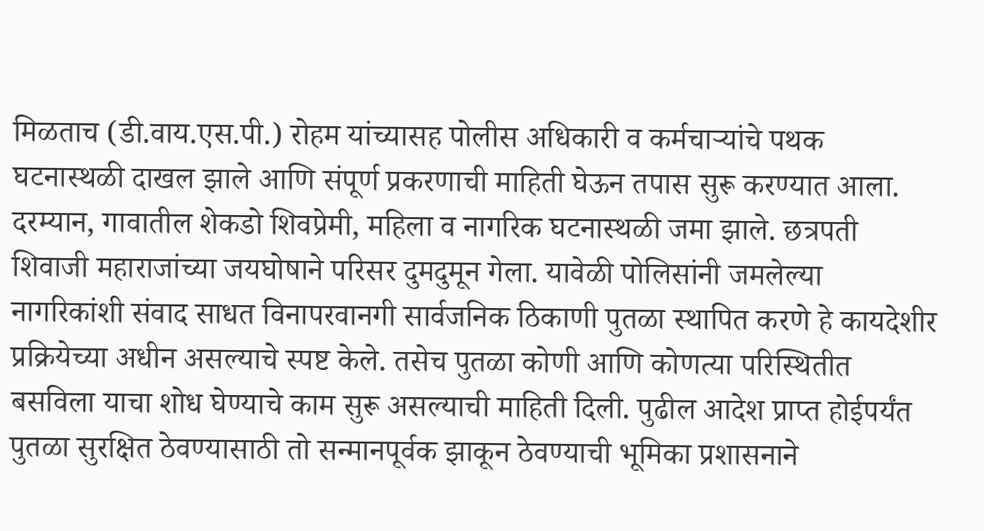मिळताच (डी.वाय.एस.पी.) रोहम यांच्यासह पोलीस अधिकारी व कर्मचाऱ्यांचे पथक घटनास्थळी दाखल झाले आणि संपूर्ण प्रकरणाची माहिती घेऊन तपास सुरू करण्यात आला.
दरम्यान, गावातील शेकडो शिवप्रेमी, महिला व नागरिक घटनास्थळी जमा झाले. छत्रपती शिवाजी महाराजांच्या जयघोषाने परिसर दुमदुमून गेला. यावेळी पोलिसांनी जमलेल्या नागरिकांशी संवाद साधत विनापरवानगी सार्वजनिक ठिकाणी पुतळा स्थापित करणे हे कायदेशीर प्रक्रियेच्या अधीन असल्याचे स्पष्ट केले. तसेच पुतळा कोणी आणि कोणत्या परिस्थितीत बसविला याचा शोध घेण्याचे काम सुरू असल्याची माहिती दिली. पुढील आदेश प्राप्त होईपर्यंत पुतळा सुरक्षित ठेवण्यासाठी तो सन्मानपूर्वक झाकून ठेवण्याची भूमिका प्रशासनाने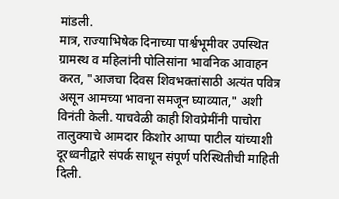मांडली.
मात्र, राज्याभिषेक दिनाच्या पार्श्वभूमीवर उपस्थित ग्रामस्थ व महिलांनी पोलिसांना भावनिक आवाहन करत, "आजचा दिवस शिवभक्तांसाठी अत्यंत पवित्र असून आमच्या भावना समजून घ्याव्यात," अशी विनंती केली. याचवेळी काही शिवप्रेमींनी पाचोरा तालुक्याचे आमदार किशोर आप्पा पाटील यांच्याशी दूरध्वनीद्वारे संपर्क साधून संपूर्ण परिस्थितीची माहिती दिली.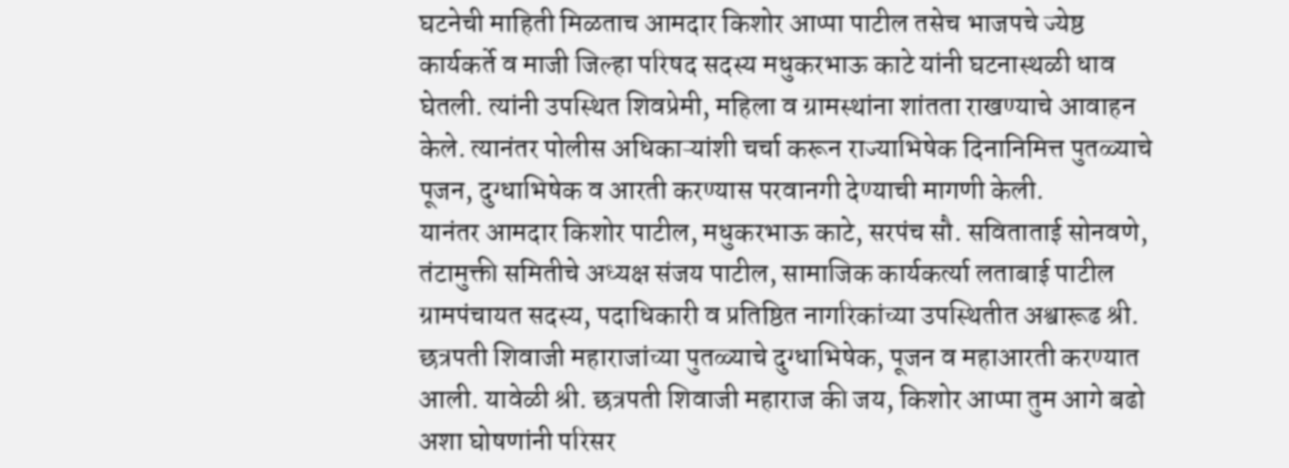घटनेची माहिती मिळताच आमदार किशोर आप्पा पाटील तसेच भाजपचे ज्येष्ठ कार्यकर्ते व माजी जिल्हा परिषद सदस्य मधुकरभाऊ काटे यांनी घटनास्थळी धाव घेतली. त्यांनी उपस्थित शिवप्रेमी, महिला व ग्रामस्थांना शांतता राखण्याचे आवाहन केले. त्यानंतर पोलीस अधिकाऱ्यांशी चर्चा करून राज्याभिषेक दिनानिमित्त पुतळ्याचे पूजन, दुग्धाभिषेक व आरती करण्यास परवानगी देण्याची मागणी केली.
यानंतर आमदार किशोर पाटील, मधुकरभाऊ काटे, सरपंच सौ. सविताताई सोनवणे, तंटामुक्ती समितीचे अध्यक्ष संजय पाटील, सामाजिक कार्यकर्त्या लताबाई पाटील ग्रामपंचायत सदस्य, पदाधिकारी व प्रतिष्ठित नागरिकांच्या उपस्थितीत अश्वारूढ श्री. छत्रपती शिवाजी महाराजांच्या पुतळ्याचे दुग्धाभिषेक, पूजन व महाआरती करण्यात आली. यावेळी श्री. छत्रपती शिवाजी महाराज की जय, किशोर आप्पा तुम आगे बढो अशा घोषणांनी परिसर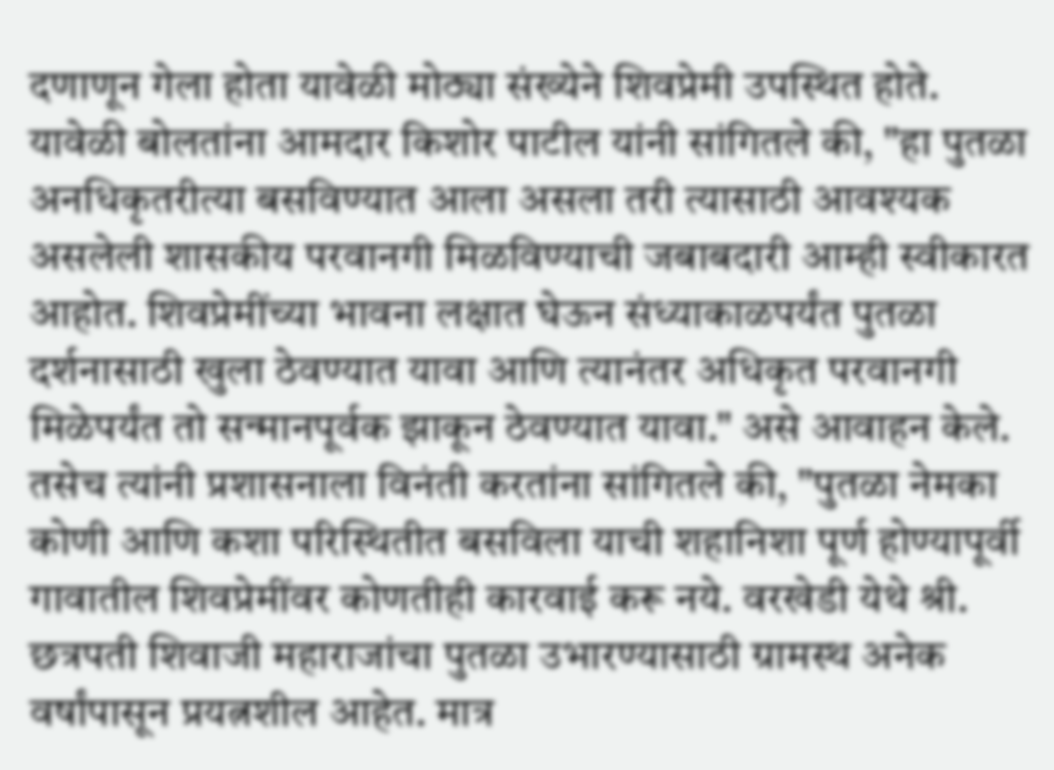दणाणून गेला होता यावेळी मोठ्या संख्येने शिवप्रेमी उपस्थित होते.
यावेळी बोलतांना आमदार किशोर पाटील यांनी सांगितले की, "हा पुतळा अनधिकृतरीत्या बसविण्यात आला असला तरी त्यासाठी आवश्यक असलेली शासकीय परवानगी मिळविण्याची जबाबदारी आम्ही स्वीकारत आहोत. शिवप्रेमींच्या भावना लक्षात घेऊन संध्याकाळपर्यंत पुतळा दर्शनासाठी खुला ठेवण्यात यावा आणि त्यानंतर अधिकृत परवानगी मिळेपर्यंत तो सन्मानपूर्वक झाकून ठेवण्यात यावा." असे आवाहन केले.
तसेच त्यांनी प्रशासनाला विनंती करतांना सांगितले की, "पुतळा नेमका कोणी आणि कशा परिस्थितीत बसविला याची शहानिशा पूर्ण होण्यापूर्वी गावातील शिवप्रेमींवर कोणतीही कारवाई करू नये. वरखेडी येथे श्री. छत्रपती शिवाजी महाराजांचा पुतळा उभारण्यासाठी ग्रामस्थ अनेक वर्षांपासून प्रयत्नशील आहेत. मात्र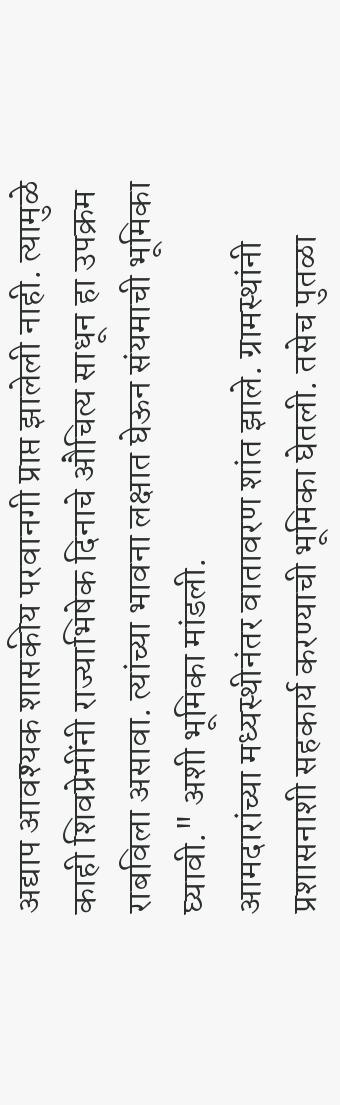अद्याप आवश्यक शासकीय परवानगी प्राप्त झालेली नाही. त्यामुळे काही शिवप्रेमींनी राज्याभिषेक दिनाचे औचित्य साधून हा उपक्रम राबविला असावा. त्यांच्या भावना लक्षात घेऊन संयमाची भूमिका घ्यावी." अशी भूमिका मांडली.
आमदारांच्या मध्यस्थीनंतर वातावरण शांत झाले. ग्रामस्थांनी प्रशासनाशी सहकार्य करण्याची भूमिका घेतली. तसेच पुतळा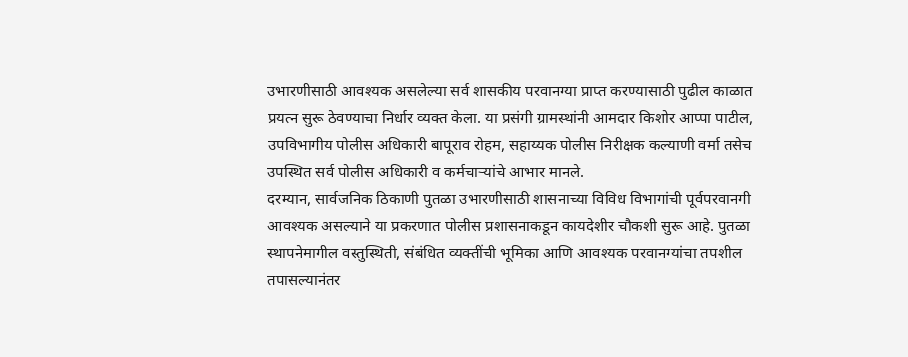उभारणीसाठी आवश्यक असलेल्या सर्व शासकीय परवानग्या प्राप्त करण्यासाठी पुढील काळात प्रयत्न सुरू ठेवण्याचा निर्धार व्यक्त केला. या प्रसंगी ग्रामस्थांनी आमदार किशोर आप्पा पाटील, उपविभागीय पोलीस अधिकारी बापूराव रोहम, सहाय्यक पोलीस निरीक्षक कल्याणी वर्मा तसेच उपस्थित सर्व पोलीस अधिकारी व कर्मचाऱ्यांचे आभार मानले.
दरम्यान, सार्वजनिक ठिकाणी पुतळा उभारणीसाठी शासनाच्या विविध विभागांची पूर्वपरवानगी आवश्यक असल्याने या प्रकरणात पोलीस प्रशासनाकडून कायदेशीर चौकशी सुरू आहे. पुतळा स्थापनेमागील वस्तुस्थिती, संबंधित व्यक्तींची भूमिका आणि आवश्यक परवानग्यांचा तपशील तपासल्यानंतर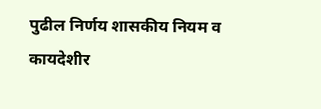पुढील निर्णय शासकीय नियम व कायदेशीर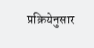प्रक्रियेनुसार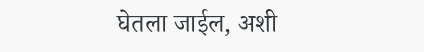घेतला जाईल, अशी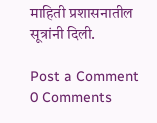माहिती प्रशासनातील सूत्रांनी दिली.

Post a Comment
0 Comments